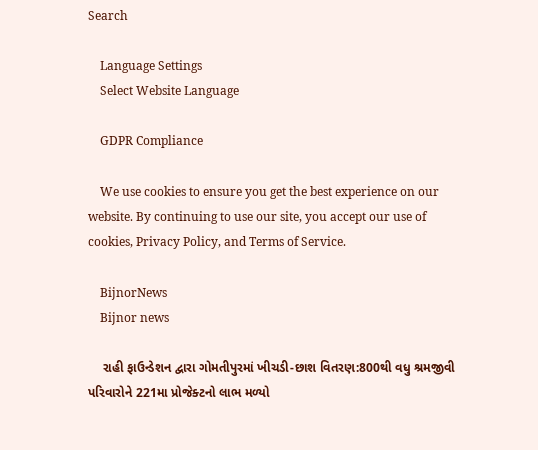Search

    Language Settings
    Select Website Language

    GDPR Compliance

    We use cookies to ensure you get the best experience on our website. By continuing to use our site, you accept our use of cookies, Privacy Policy, and Terms of Service.

    BijnorNews
    Bijnor news

    રાહી ફાઉન્ડેશન દ્વારા ગોમતીપુરમાં ખીચડી-છાશ વિતરણ:800થી વધુ શ્રમજીવી પરિવારોને 221મા પ્રોજેક્ટનો લાભ મળ્યો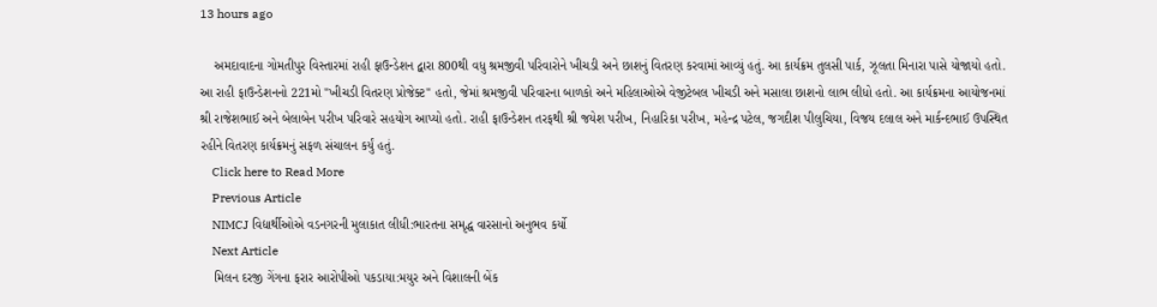13 hours ago

    અમદાવાદના ગોમતીપુર વિસ્તારમાં રાહી ફાઉન્ડેશન દ્વારા 800થી વધુ શ્રમજીવી પરિવારોને ખીચડી અને છાશનું વિતરણ કરવામાં આવ્યું હતું. આ કાર્યક્રમ તુલસી પાર્ક, ઝૂલતા મિનારા પાસે યોજાયો હતો. આ રાહી ફાઉન્ડેશનનો 221મો "ખીચડી વિતરણ પ્રોજેક્ટ" હતો, જેમાં શ્રમજીવી પરિવારના બાળકો અને મહિલાઓએ વેજીટેબલ ખીચડી અને મસાલા છાશનો લાભ લીધો હતો. આ કાર્યક્રમના આયોજનમાં શ્રી રાજેશભાઈ અને બેલાબેન પરીખ પરિવારે સહયોગ આપ્યો હતો. રાહી ફાઉન્ડેશન તરફથી શ્રી જયેશ પરીખ, નિહારિકા પરીખ, મહેન્દ્ર પટેલ, જગદીશ પીલુચિયા, વિજય દલાલ અને માર્કન્દભાઈ ઉપસ્થિત રહીને વિતરણ કાર્યક્રમનું સફળ સંચાલન કર્યું હતું.
    Click here to Read More
    Previous Article
    NIMCJ વિદ્યાર્થીઓએ વડનગરની મુલાકાત લીધી:ભારતના સમૃદ્ધ વારસાનો અનુભવ કર્યો
    Next Article
    મિલન દરજી ગેંગના ફરાર આરોપીઓ પકડાયા:મયુર અને વિશાલની બેંક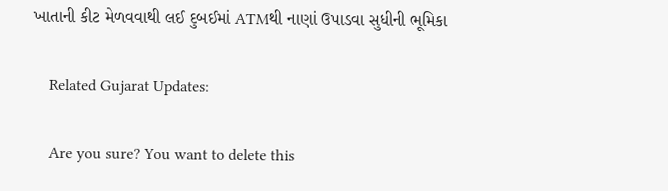ખાતાની કીટ મેળવવાથી લઈ દુબઈમાં ATMથી નાણાં ઉપાડવા સુધીની ભૂમિકા

    Related Gujarat Updates:

    Are you sure? You want to delete this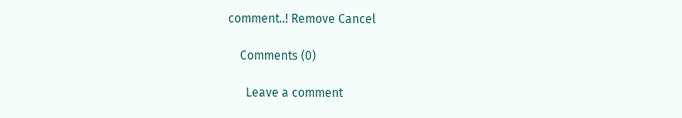comment..! Remove Cancel

    Comments (0)

      Leave a comment